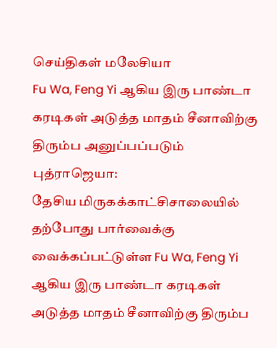செய்திகள் மலேசியா
Fu Wa, Feng Yi ஆகிய இரு பாண்டா கரடிகள் அடுத்த மாதம் சீனாவிற்கு திரும்ப அனுப்பப்படும்
புத்ராஜெயா:
தேசிய மிருகக்காட்சிசாலையில் தற்போது பார்வைக்கு வைக்கப்பட்டுள்ள Fu Wa, Feng Yi ஆகிய இரு பாண்டா கரடிகள் அடுத்த மாதம் சீனாவிற்கு திரும்ப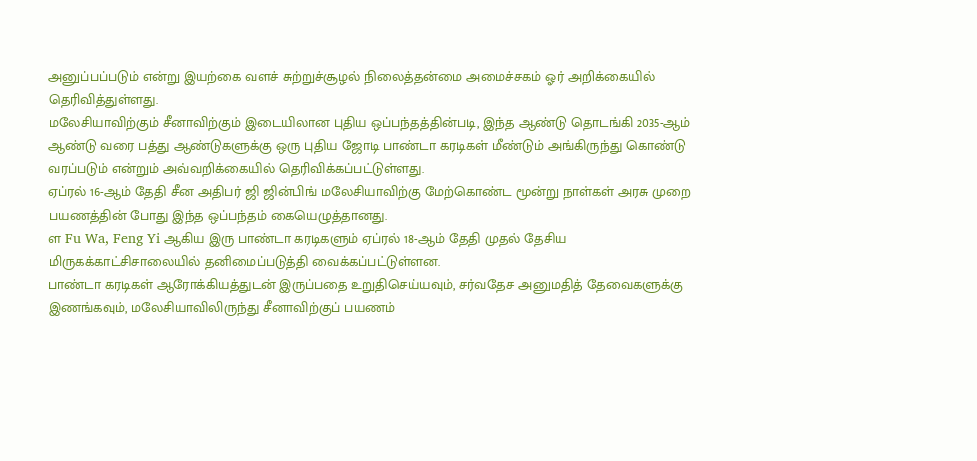அனுப்பப்படும் என்று இயற்கை வளச் சுற்றுச்சூழல் நிலைத்தன்மை அமைச்சகம் ஓர் அறிக்கையில் தெரிவித்துள்ளது.
மலேசியாவிற்கும் சீனாவிற்கும் இடையிலான புதிய ஒப்பந்தத்தின்படி, இந்த ஆண்டு தொடங்கி 2035-ஆம் ஆண்டு வரை பத்து ஆண்டுகளுக்கு ஒரு புதிய ஜோடி பாண்டா கரடிகள் மீண்டும் அங்கிருந்து கொண்டு வரப்படும் என்றும் அவ்வறிக்கையில் தெரிவிக்கப்பட்டுள்ளது.
ஏப்ரல் 16-ஆம் தேதி சீன அதிபர் ஜி ஜின்பிங் மலேசியாவிற்கு மேற்கொண்ட மூன்று நாள்கள் அரசு முறை பயணத்தின் போது இந்த ஒப்பந்தம் கையெழுத்தானது.
ள Fu Wa, Feng Yi ஆகிய இரு பாண்டா கரடிகளும் ஏப்ரல் 18-ஆம் தேதி முதல் தேசிய மிருகக்காட்சிசாலையில் தனிமைப்படுத்தி வைக்கப்பட்டுள்ளன.
பாண்டா கரடிகள் ஆரோக்கியத்துடன் இருப்பதை உறுதிசெய்யவும், சர்வதேச அனுமதித் தேவைகளுக்கு இணங்கவும், மலேசியாவிலிருந்து சீனாவிற்குப் பயணம்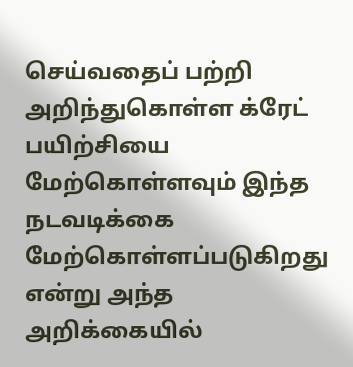செய்வதைப் பற்றி அறிந்துகொள்ள க்ரேட் பயிற்சியை மேற்கொள்ளவும் இந்த நடவடிக்கை மேற்கொள்ளப்படுகிறது என்று அந்த அறிக்கையில்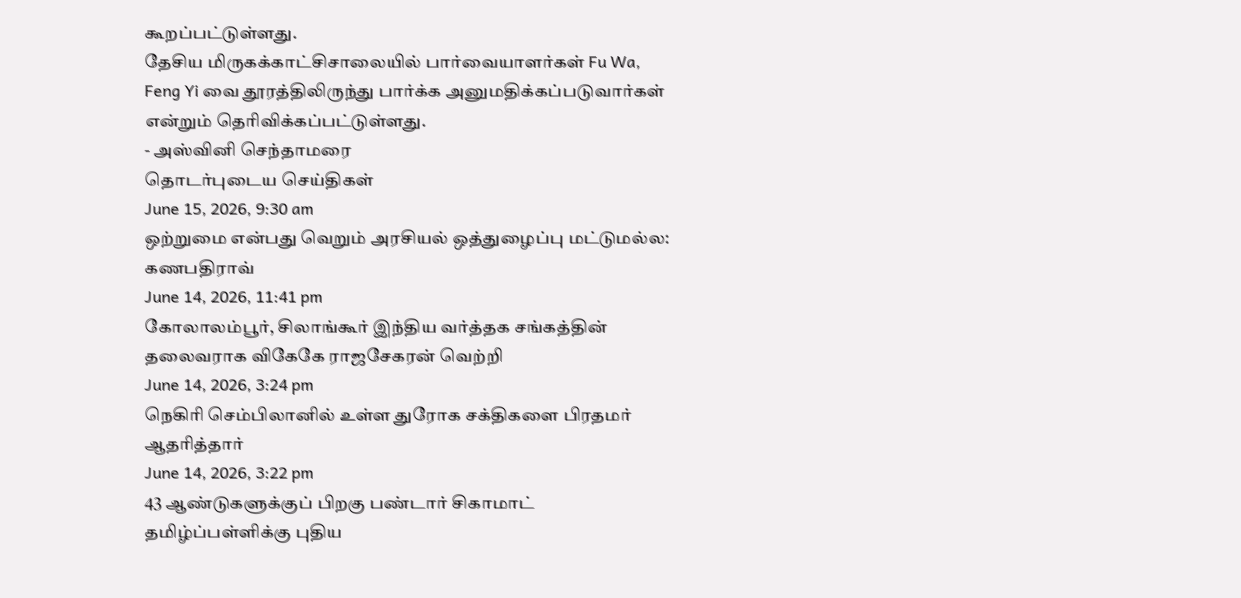கூறப்பட்டுள்ளது.
தேசிய மிருகக்காட்சிசாலையில் பார்வையாளர்கள் Fu Wa, Feng Yi வை தூரத்திலிருந்து பார்க்க அனுமதிக்கப்படுவார்கள் என்றும் தெரிவிக்கப்பட்டுள்ளது.
- அஸ்வினி செந்தாமரை
தொடர்புடைய செய்திகள்
June 15, 2026, 9:30 am
ஒற்றுமை என்பது வெறும் அரசியல் ஒத்துழைப்பு மட்டுமல்ல: கணபதிராவ்
June 14, 2026, 11:41 pm
கோலாலம்பூர், சிலாங்கூர் இந்திய வர்த்தக சங்கத்தின் தலைவராக விகேகே ராஜசேகரன் வெற்றி
June 14, 2026, 3:24 pm
நெகிரி செம்பிலானில் உள்ள துரோக சக்திகளை பிரதமர் ஆதரித்தார்
June 14, 2026, 3:22 pm
43 ஆண்டுகளுக்குப் பிறகு பண்டார் சிகாமாட் தமிழ்ப்பள்ளிக்கு புதிய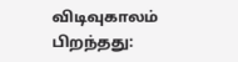விடிவுகாலம் பிறந்தது: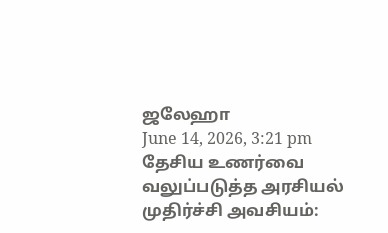ஜலேஹா
June 14, 2026, 3:21 pm
தேசிய உணர்வை வலுப்படுத்த அரசியல் முதிர்ச்சி அவசியம்: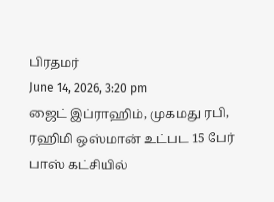பிரதமர்
June 14, 2026, 3:20 pm
ஜைட் இப்ராஹிம், முகமது ரபி, ரஹிமி ஒஸ்மான் உட்பட 15 பேர் பாஸ் கட்சியில்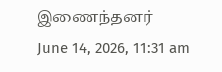இணைந்தனர்
June 14, 2026, 11:31 am